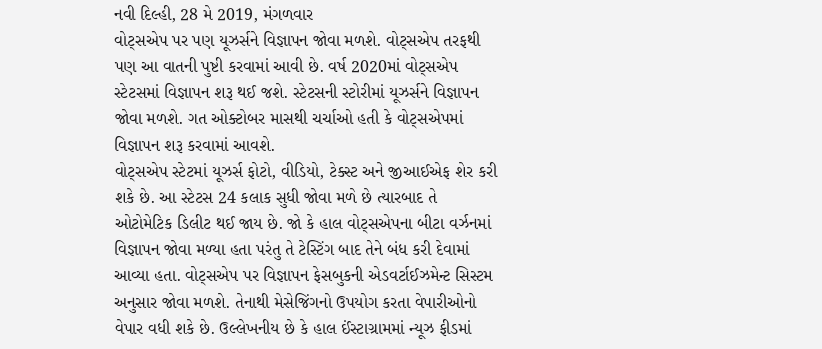નવી દિલ્હી, 28 મે 2019, મંગળવાર
વોટ્સએપ પર પણ યૂઝર્સને વિજ્ઞાપન જોવા મળશે. વોટ્સએપ તરફથી પણ આ વાતની પુષ્ટી કરવામાં આવી છે. વર્ષ 2020માં વોટ્સએપ સ્ટેટસમાં વિજ્ઞાપન શરૂ થઈ જશે. સ્ટેટસની સ્ટોરીમાં યૂઝર્સને વિજ્ઞાપન જોવા મળશે. ગત ઓક્ટોબર માસથી ચર્ચાઓ હતી કે વોટ્સએપમાં વિજ્ઞાપન શરૂ કરવામાં આવશે.
વોટ્સએપ સ્ટેટમાં યૂઝર્સ ફોટો, વીડિયો, ટેક્સ્ટ અને જીઆઈએફ શેર કરી શકે છે. આ સ્ટેટસ 24 કલાક સુધી જોવા મળે છે ત્યારબાદ તે ઓટોમેટિક ડિલીટ થઈ જાય છે. જો કે હાલ વોટ્સએપના બીટા વર્ઝનમાં વિજ્ઞાપન જોવા મળ્યા હતા પરંતુ તે ટેસ્ટિંગ બાદ તેને બંધ કરી દેવામાં આવ્યા હતા. વોટ્સએપ પર વિજ્ઞાપન ફેસબુકની એડવર્ટાઈઝમેન્ટ સિસ્ટમ અનુસાર જોવા મળશે. તેનાથી મેસેજિંગનો ઉપયોગ કરતા વેપારીઓનો વેપાર વધી શકે છે. ઉલ્લેખનીય છે કે હાલ ઈંસ્ટાગ્રામમાં ન્યૂઝ ફીડમાં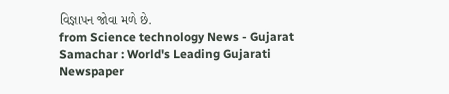વિજ્ઞાપન જોવા મળે છે.
from Science technology News - Gujarat Samachar : World's Leading Gujarati Newspaper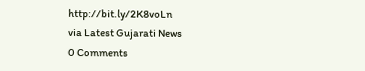http://bit.ly/2K8voLn
via Latest Gujarati News
0 Comments